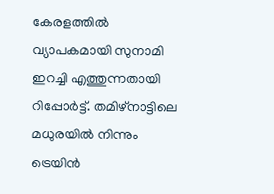കേരളത്തിൽ വ്യാപകമായി സുനാമി ഇറച്ചി എത്തുന്നതായി റിപ്പോർട്ട്. തമിഴ്നാട്ടിലെ മധുരയിൽ നിന്നും ട്രെയിൻ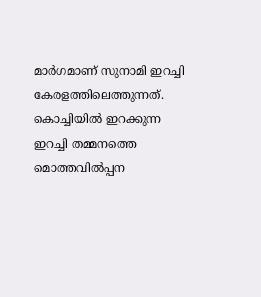മാർഗമാണ് സുനാമി ഇറച്ചി കേരളത്തിലെത്തുന്നത്. കൊച്ചിയിൽ ഇറക്കുന്ന ഇറച്ചി തമ്മനത്തെ മൊത്തവിൽപ്പന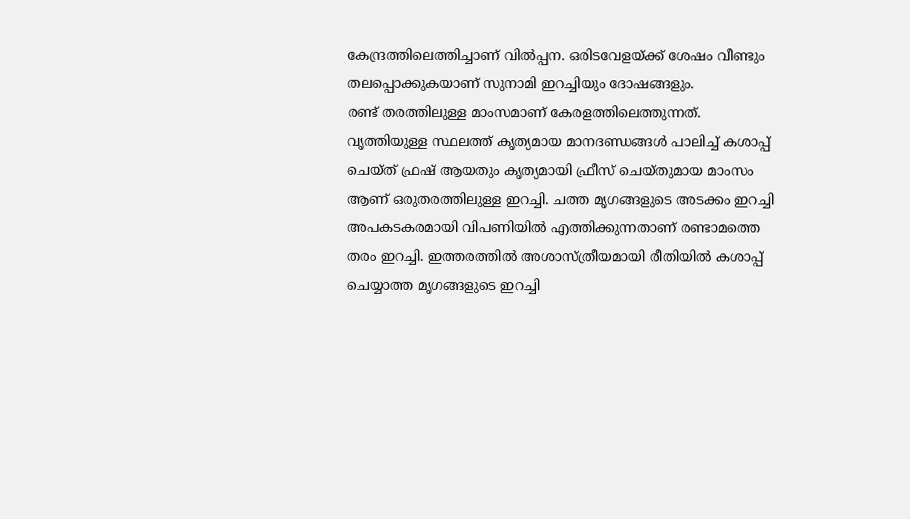കേന്ദ്രത്തിലെത്തിച്ചാണ് വിൽപ്പന. ഒരിടവേളയ്ക്ക് ശേഷം വീണ്ടും തലപ്പൊക്കുകയാണ് സുനാമി ഇറച്ചിയും ദോഷങ്ങളും.
രണ്ട് തരത്തിലുള്ള മാംസമാണ് കേരളത്തിലെത്തുന്നത്. വൃത്തിയുള്ള സ്ഥലത്ത് കൃത്യമായ മാനദണ്ഡങ്ങൾ പാലിച്ച് കശാപ്പ് ചെയ്ത് ഫ്രഷ് ആയതും കൃത്യമായി ഫ്രീസ് ചെയ്തുമായ മാംസം ആണ് ഒരുതരത്തിലുള്ള ഇറച്ചി. ചത്ത മൃഗങ്ങളുടെ അടക്കം ഇറച്ചി അപകടകരമായി വിപണിയിൽ എത്തിക്കുന്നതാണ് രണ്ടാമത്തെ തരം ഇറച്ചി. ഇത്തരത്തിൽ അശാസ്ത്രീയമായി രീതിയിൽ കശാപ്പ് ചെയ്യാത്ത മൃഗങ്ങളുടെ ഇറച്ചി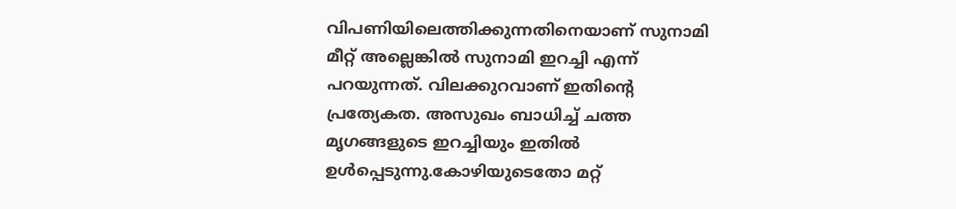വിപണിയിലെത്തിക്കുന്നതിനെയാണ് സുനാമി മീറ്റ് അല്ലെങ്കിൽ സുനാമി ഇറച്ചി എന്ന് പറയുന്നത്. വിലക്കുറവാണ് ഇതിന്റെ പ്രത്യേകത. അസുഖം ബാധിച്ച് ചത്ത മൃഗങ്ങളുടെ ഇറച്ചിയും ഇതിൽ ഉൾപ്പെടുന്നു.കോഴിയുടെതോ മറ്റ്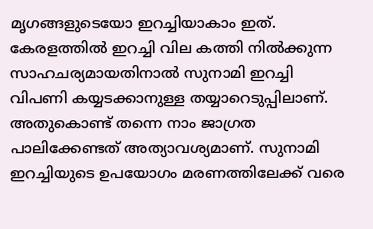മൃഗങ്ങളുടെയോ ഇറച്ചിയാകാം ഇത്.
കേരളത്തിൽ ഇറച്ചി വില കത്തി നിൽക്കുന്ന സാഹചര്യമായതിനാൽ സുനാമി ഇറച്ചി വിപണി കയ്യടക്കാനുള്ള തയ്യാറെടുപ്പിലാണ്. അതുകൊണ്ട് തന്നെ നാം ജാഗ്രത പാലിക്കേണ്ടത് അത്യാവശ്യമാണ്. സുനാമി ഇറച്ചിയുടെ ഉപയോഗം മരണത്തിലേക്ക് വരെ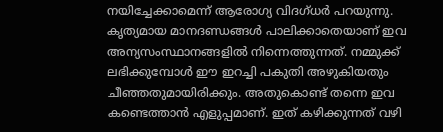നയിച്ചേക്കാമെന്ന് ആരോഗ്യ വിദഗ്ധർ പറയുന്നു. കൃത്യമായ മാനദണ്ഡങ്ങൾ പാലിക്കാതെയാണ് ഇവ അന്യസംസ്ഥാനങ്ങളിൽ നിന്നെത്തുന്നത്. നമ്മുക്ക് ലഭിക്കുമ്പോൾ ഈ ഇറച്ചി പകുതി അഴുകിയതും ചീഞ്ഞതുമായിരിക്കും. അതുകൊണ്ട് തന്നെ ഇവ കണ്ടെത്താൻ എളുപ്പമാണ്. ഇത് കഴിക്കുന്നത് വഴി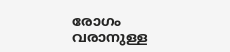രോഗം വരാനുള്ള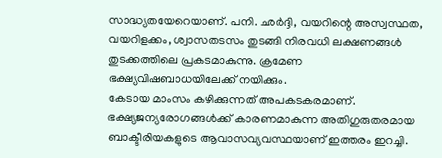സാദ്ധ്യതയേറെയാണ്. പനി. ഛർദ്ദി, വയറിന്റെ അസ്വസ്ഥത, വയറിളക്കം, ശ്വാസതടസം തുടങ്ങി നിരവധി ലക്ഷണങ്ങൾ തുടക്കത്തിലെ പ്രകടമാകുന്നു. ക്രമേണ ഭക്ഷ്യവിഷബാധയിലേക്ക് നയിക്കും.
കേടായ മാംസം കഴിക്കുന്നത് അപകടകരമാണ്. ഭക്ഷ്യജന്യരോഗങ്ങൾക്ക് കാരണമാകുന്ന അതിഗുരുതരമായ ബാക്ടീരിയകളുടെ ആവാസവ്യവസ്ഥയാണ് ഇത്തരം ഇറച്ചി.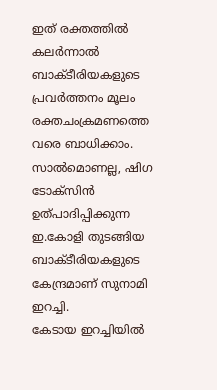ഇത് രക്തത്തിൽ കലർന്നാൽ ബാക്ടീരിയകളുടെ പ്രവർത്തനം മൂലം രക്തചംക്രമണത്തെ വരെ ബാധിക്കാം. സാൽമൊണല്ല, ഷിഗ ടോക്സിൻ ഉത്പാദിപ്പിക്കുന്ന ഇ.കോളി തുടങ്ങിയ ബാക്ടീരിയകളുടെ കേന്ദ്രമാണ് സുനാമി ഇറച്ചി.
കേടായ ഇറച്ചിയിൽ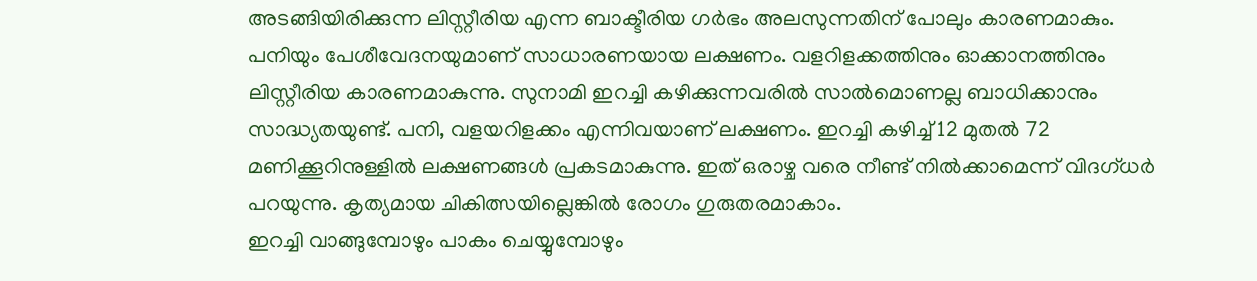അടങ്ങിയിരിക്കുന്ന ലിസ്റ്റീരിയ എന്ന ബാക്ടീരിയ ഗർഭം അലസുന്നതിന് പോലും കാരണമാകും. പനിയും പേശീവേദനയുമാണ് സാധാരണയായ ലക്ഷണം. വളറിളക്കത്തിനും ഓക്കാനത്തിനും ലിസ്റ്റീരിയ കാരണമാകുന്നു. സുനാമി ഇറച്ചി കഴിക്കുന്നവരിൽ സാൽമൊണല്ല ബാധിക്കാനും സാദ്ധ്യതയുണ്ട്. പനി, വളയറിളക്കം എന്നിവയാണ് ലക്ഷണം. ഇറച്ചി കഴിച്ച് 12 മുതൽ 72 മണിക്കൂറിനുള്ളിൽ ലക്ഷണങ്ങൾ പ്രകടമാകുന്നു. ഇത് ഒരാഴ്ച വരെ നീണ്ട് നിൽക്കാമെന്ന് വിദഗ്ധർ പറയുന്നു. കൃത്യമായ ചികിത്സയില്ലെങ്കിൽ രോഗം ഗുരുതരമാകാം.
ഇറച്ചി വാങ്ങുമ്പോഴും പാകം ചെയ്യുമ്പോഴും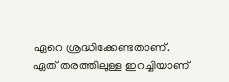ഏറെ ശ്രദ്ധിക്കേണ്ടതാണ്. ഏത് തരത്തിലുള്ള ഇറച്ചിയാണ്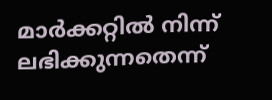മാർക്കറ്റിൽ നിന്ന് ലഭിക്കുന്നതെന്ന്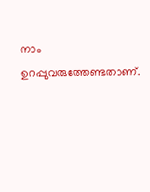നാം ഉറപ്പുവരുത്തേണ്ടതാണ്.